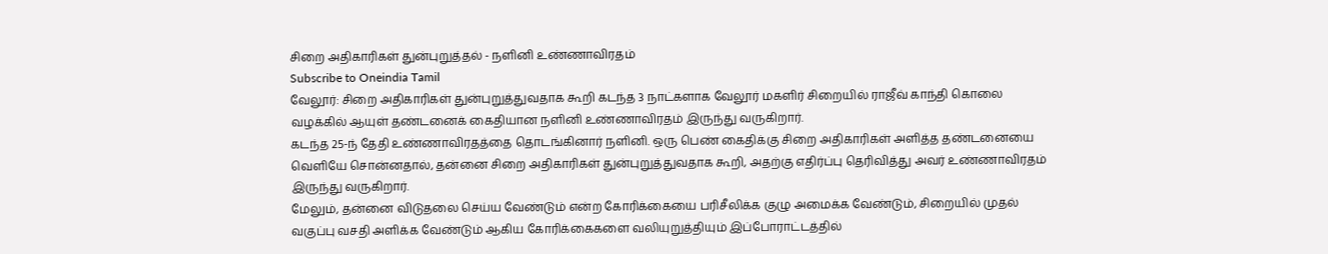சிறை அதிகாரிகள் துன்புறுத்தல் - நளினி உண்ணாவிரதம்
Subscribe to Oneindia Tamil
வேலூர்: சிறை அதிகாரிகள் துன்புறுத்துவதாக கூறி கடந்த 3 நாட்களாக வேலூர் மகளிர் சிறையில் ராஜீவ் காந்தி கொலை வழக்கில் ஆயுள் தண்டனைக் கைதியான நளினி உண்ணாவிரதம் இருந்து வருகிறார்.
கடந்த 25-ந் தேதி உண்ணாவிரதத்தை தொடங்கினார் நளினி. ஒரு பெண் கைதிக்கு சிறை அதிகாரிகள் அளித்த தண்டனையை வெளியே சொன்னதால், தன்னை சிறை அதிகாரிகள் துன்புறுத்துவதாக கூறி, அதற்கு எதிர்ப்பு தெரிவித்து அவர் உண்ணாவிரதம் இருந்து வருகிறார்.
மேலும், தன்னை விடுதலை செய்ய வேண்டும் என்ற கோரிக்கையை பரிசீலிக்க குழு அமைக்க வேண்டும், சிறையில் முதல் வகுப்பு வசதி அளிக்க வேண்டும் ஆகிய கோரிக்கைகளை வலியுறுத்தியும் இப்போராட்டத்தில்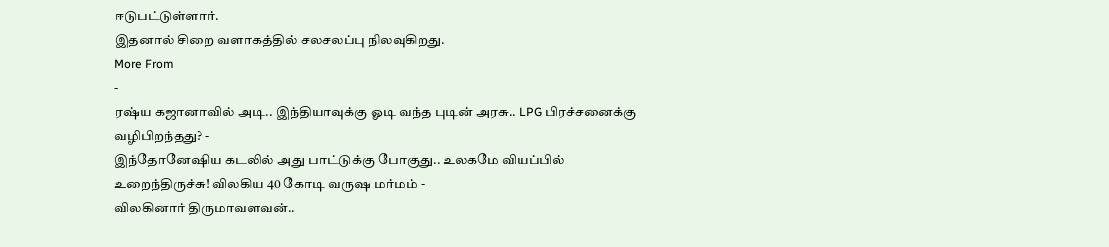ஈடுபட்டுள்ளார்.
இதனால் சிறை வளாகத்தில் சலசலப்பு நிலவுகிறது.
More From
-
ரஷ்ய கஜானாவில் அடி.. இந்தியாவுக்கு ஓடி வந்த புடின் அரசு.. LPG பிரச்சனைக்கு வழிபிறந்தது? -
இந்தோனேஷிய கடலில் அது பாட்டுக்கு போகுது.. உலகமே வியப்பில் உறைந்திருச்சு! விலகிய 40 கோடி வருஷ மர்மம் -
விலகினார் திருமாவளவன்..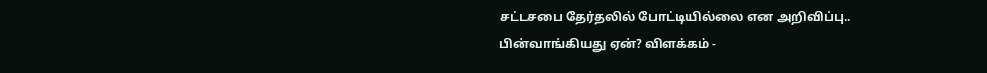சட்டசபை தேர்தலில் போட்டியில்லை என அறிவிப்பு.. பின்வாங்கியது ஏன்? விளக்கம் -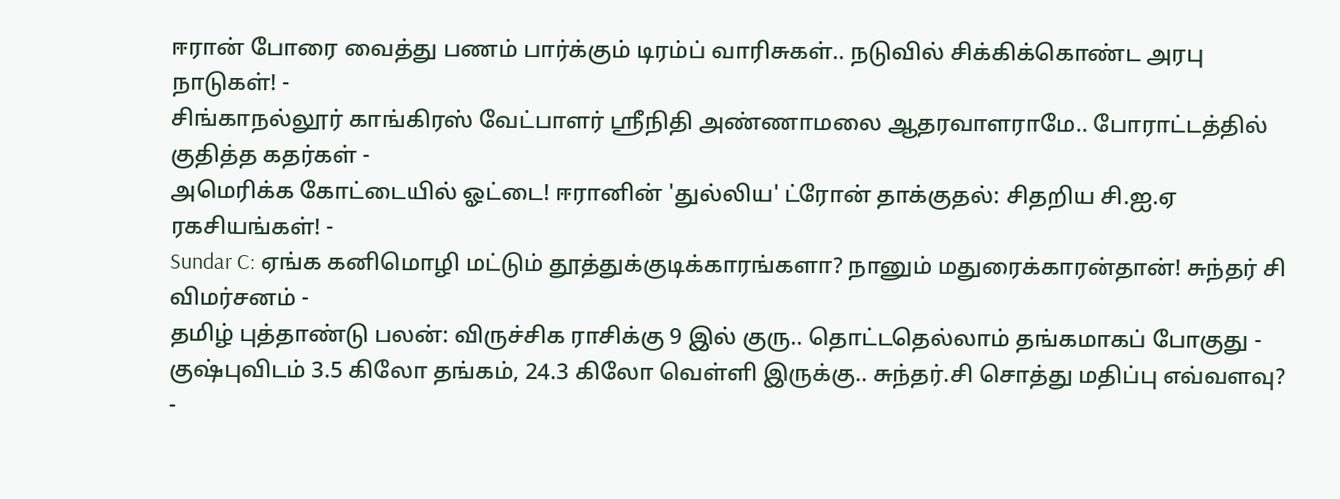ஈரான் போரை வைத்து பணம் பார்க்கும் டிரம்ப் வாரிசுகள்.. நடுவில் சிக்கிக்கொண்ட அரபு நாடுகள்! -
சிங்காநல்லூர் காங்கிரஸ் வேட்பாளர் ஶ்ரீநிதி அண்ணாமலை ஆதரவாளராமே.. போராட்டத்தில் குதித்த கதர்கள் -
அமெரிக்க கோட்டையில் ஓட்டை! ஈரானின் 'துல்லிய' ட்ரோன் தாக்குதல்: சிதறிய சி.ஐ.ஏ ரகசியங்கள்! -
Sundar C: ஏங்க கனிமொழி மட்டும் தூத்துக்குடிக்காரங்களா? நானும் மதுரைக்காரன்தான்! சுந்தர் சி விமர்சனம் -
தமிழ் புத்தாண்டு பலன்: விருச்சிக ராசிக்கு 9 இல் குரு.. தொட்டதெல்லாம் தங்கமாகப் போகுது -
குஷ்புவிடம் 3.5 கிலோ தங்கம், 24.3 கிலோ வெள்ளி இருக்கு.. சுந்தர்.சி சொத்து மதிப்பு எவ்வளவு? -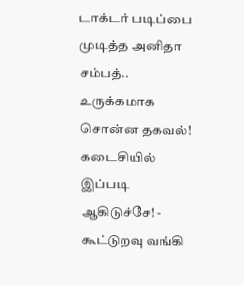டாக்டர் படிப்பை முடித்த அனிதா சம்பத்.. உருக்கமாக சொன்ன தகவல்! கடைசியில் இப்படி ஆகிடுச்சே! -
கூட்டுறவு வங்கி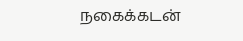நகைக்கடன்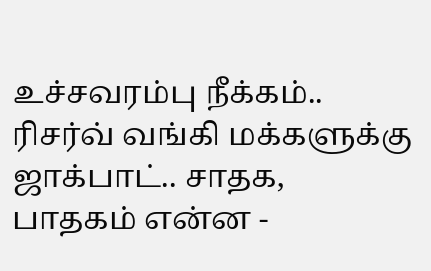உச்சவரம்பு நீக்கம்.. ரிசர்வ் வங்கி மக்களுக்கு ஜாக்பாட்.. சாதக, பாதகம் என்ன -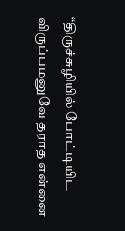“திருச்சுழியில் போட்டியிட விருப்பமனுவே தராத என்னை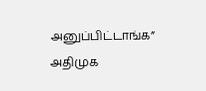அனுப்பிட்டாங்க” அதிமுக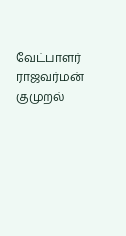வேட்பாளர் ராஜவர்மன் குமுறல்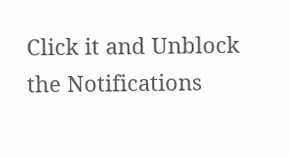Click it and Unblock the Notifications